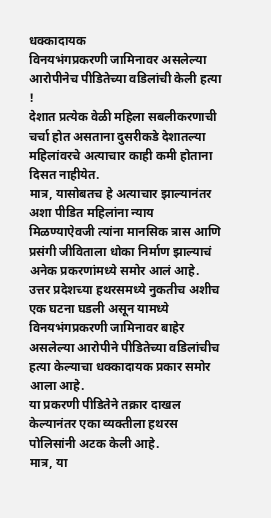धक्कादायक
विनयभंगप्रकरणी जामिनावर असलेल्या आरोपीनेच पीडितेच्या वडिलांची केली हत्या !
देशात प्रत्येक वेळी महिला सबलीकरणाची चर्चा होत असताना दुसरीकडे देशातल्या महिलांवरचे अत्याचार काही कमी होताना दिसत नाहीयेत.
मात्र, यासोबतच हे अत्याचार झाल्यानंतर अशा पीडित महिलांना न्याय मिळण्याऐवजी त्यांना मानसिक त्रास आणि प्रसंगी जीविताला धोका निर्माण झाल्याचं अनेक प्रकरणांमध्ये समोर आलं आहे.
उत्तर प्रदेशच्या हथरसमध्ये नुकतीच अशीच एक घटना घडली असून यामध्ये विनयभंगप्रकरणी जामिनावर बाहेर असलेल्या आरोपीने पीडितेच्या वडिलांचीच हत्या केल्याचा धक्कादायक प्रकार समोर आला आहे.
या प्रकरणी पीडितेने तक्रार दाखल केल्यानंतर एका व्यक्तीला हथरस पोलिसांनी अटक केली आहे.
मात्र, या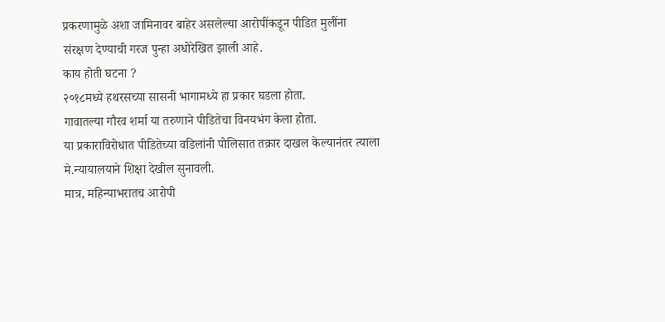प्रकरणामुळे अशा जामिनावर बाहेर असलेल्या आरोपींकडून पीडित मुलींना संरक्षण देण्याची गरज पुन्हा अधोरेखित झाली आहे.
काय होती घटना ?
२०१८मध्ये हथरसच्या सासनी भागामध्ये हा प्रकार घडला होता.
गावातल्या गौरव शर्मा या तरुणाने पीडितेचा विनयभंग केला होता.
या प्रकाराविरोधात पीडितेच्या वडिलांनी पोलिसात तक्रार दाखल केल्यानंतर त्याला मे.न्यायालयाने शिक्षा देखील सुनावली.
मात्र, महिन्याभरातच आरोपी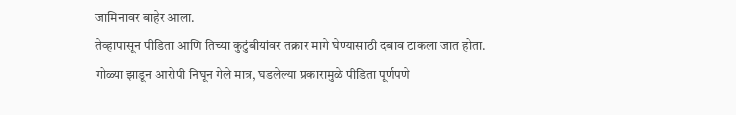जामिनावर बाहेर आला.
तेव्हापासून पीडिता आणि तिच्या कुटुंबीयांवर तक्रार मागे घेण्यासाठी दबाव टाकला जात होता.
गोळ्या झाडून आरोपी निघून गेले मात्र, घडलेल्या प्रकारामुळे पीडिता पूर्णपणे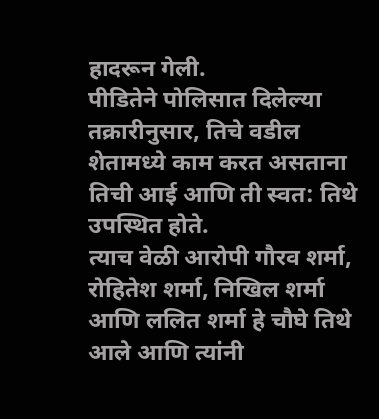हादरून गेली.
पीडितेने पोलिसात दिलेल्या तक्रारीनुसार, तिचे वडील शेतामध्ये काम करत असताना तिची आई आणि ती स्वत: तिथे उपस्थित होते.
त्याच वेळी आरोपी गौरव शर्मा, रोहितेश शर्मा, निखिल शर्मा आणि ललित शर्मा हे चौघे तिथे आले आणि त्यांनी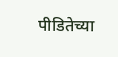पीडितेच्या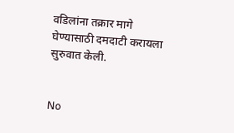वडिलांना तक्रार मागे घेण्यासाठी दमदाटी करायला सुरुवात केली.


No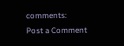comments:
Post a Comment